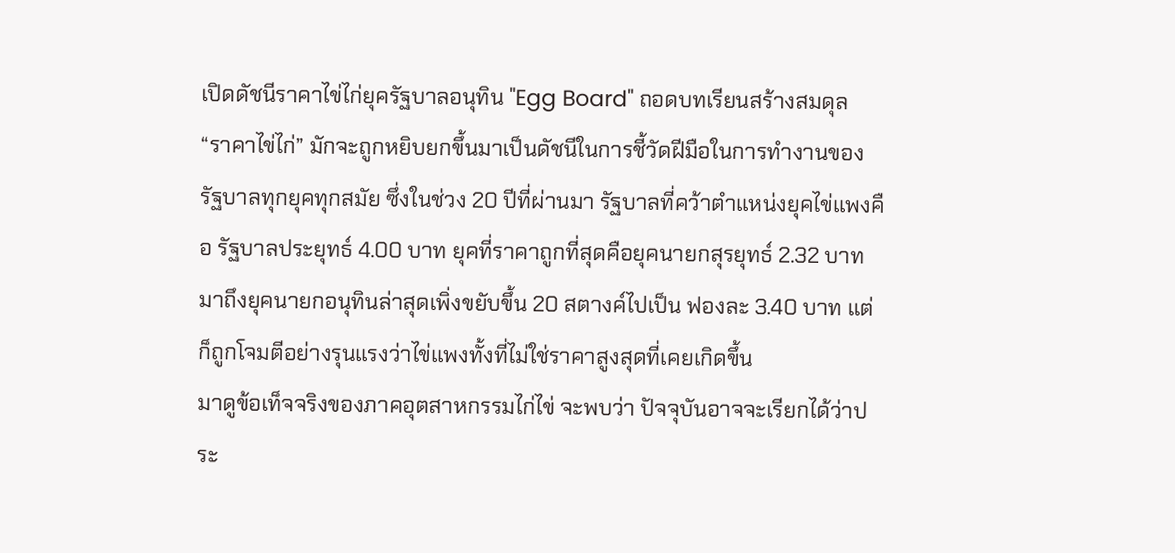เปิดดัชนีราคาไข่ไก่ยุครัฐบาลอนุทิน "Egg Board" ถอดบทเรียนสร้างสมดุล
“ราคาไข่ไก่” มักจะถูกหยิบยกขึ้นมาเป็นดัชนีในการชี้วัดฝีมือในการทำงานของรัฐบาลทุกยุคทุกสมัย ซึ่งในช่วง 20 ปีที่ผ่านมา รัฐบาลที่คว้าตำแหน่งยุคไข่แพงคือ รัฐบาลประยุทธ์ 4.00 บาท ยุคที่ราคาถูกที่สุดคือยุคนายกสุรยุทธ์ 2.32 บาท มาถึงยุคนายกอนุทินล่าสุดเพิ่งขยับขึ้น 20 สตางค์ไปเป็น ฟองละ 3.40 บาท แต่ก็ถูกโจมตีอย่างรุนแรงว่าไข่แพงทั้งที่ไม่ใช่ราคาสูงสุดที่เคยเกิดขึ้น
มาดูข้อเท็จจริงของภาคอุตสาหกรรมไก่ไข่ จะพบว่า ปัจจุบันอาจจะเรียกได้ว่าประ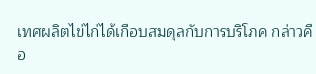เทศผลิตไข่ไก่ได้เกือบสมดุลกับการบริโภค กล่าวคือ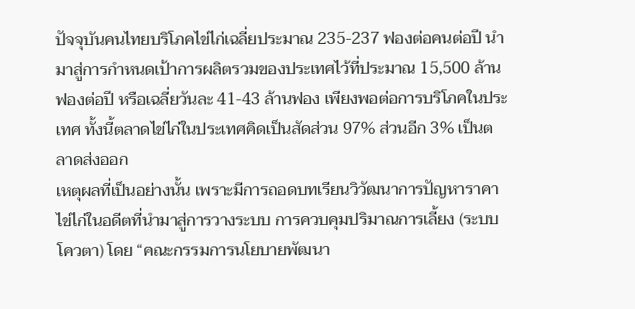ปัจจุบันคนไทยบริโภคไข่ไก่เฉลี่ยประมาณ 235-237 ฟองต่อคนต่อปี นำมาสู่การกำหนดเป้าการผลิตรวมของประเทศไว้ที่ประมาณ 15,500 ล้านฟองต่อปี หรือเฉลี่ยวันละ 41-43 ล้านฟอง เพียงพอต่อการบริโภคในประเทศ ทั้งนี้ตลาดไข่ไก่ในประเทศคิดเป็นสัดส่วน 97% ส่วนอีก 3% เป็นตลาดส่งออก
เหตุผลที่เป็นอย่างนั้น เพราะมีการถอดบทเรียนวิวัฒนาการปัญหาราคาไข่ไก่ในอดีตที่นำมาสู่การวางระบบ การควบคุมปริมาณการเลี้ยง (ระบบโควตา) โดย “คณะกรรมการนโยบายพัฒนา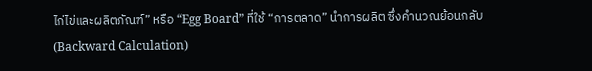ไก่ไข่และผลิตภัณฑ์” หรือ “Egg Board” ที่ใช้ “การตลาด” นำการผลิต ซึ่งคำนวณย้อนกลับ (Backward Calculation)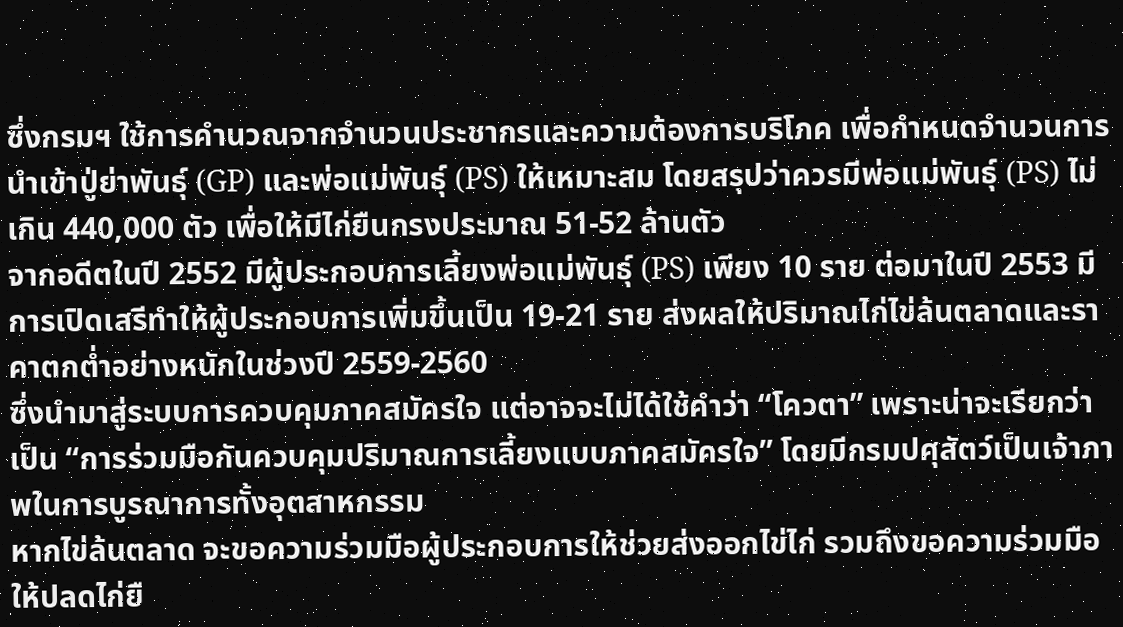ซึ่งกรมฯ ใช้การคำนวณจากจำนวนประชากรและความต้องการบริโภค เพื่อกำหนดจำนวนการนำเข้าปู่ย่าพันธุ์ (GP) และพ่อแม่พันธุ์ (PS) ให้เหมาะสม โดยสรุปว่าควรมีพ่อแม่พันธุ์ (PS) ไม่เกิน 440,000 ตัว เพื่อให้มีไก่ยืนกรงประมาณ 51-52 ล้านตัว
จากอดีตในปี 2552 มีผู้ประกอบการเลี้ยงพ่อแม่พันธุ์ (PS) เพียง 10 ราย ต่อมาในปี 2553 มีการเปิดเสรีทำให้ผู้ประกอบการเพิ่มขึ้นเป็น 19-21 ราย ส่งผลให้ปริมาณไก่ไข่ล้นตลาดและราคาตกต่ำอย่างหนักในช่วงปี 2559-2560
ซึ่งนำมาสู่ระบบการควบคุมภาคสมัครใจ แต่อาจจะไม่ได้ใช้คำว่า “โควตา” เพราะน่าจะเรียกว่าเป็น “การร่วมมือกันควบคุมปริมาณการเลี้ยงแบบภาคสมัครใจ” โดยมีกรมปศุสัตว์เป็นเจ้าภาพในการบูรณาการทั้งอุตสาหกรรม
หากไข่ล้นตลาด จะขอความร่วมมือผู้ประกอบการให้ช่วยส่งออกไข่ไก่ รวมถึงขอความร่วมมือให้ปลดไก่ยื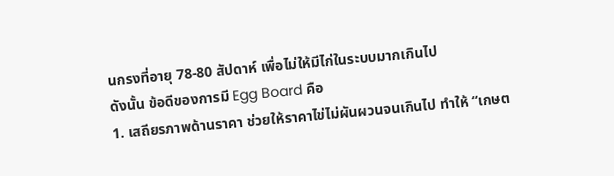นกรงที่อายุ 78-80 สัปดาห์ เพื่อไม่ให้มีไก่ในระบบมากเกินไป
ดังนั้น ข้อดีของการมี Egg Board คือ
1. เสถียรภาพด้านราคา ช่วยให้ราคาไข่ไม่ผันผวนจนเกินไป ทำให้ “เกษต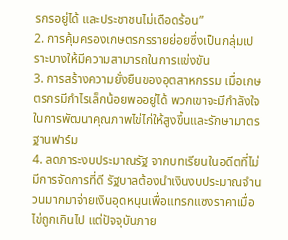รกรอยู่ได้ และประชาชนไม่เดือดร้อน”
2. การคุ้มครองเกษตรกรรายย่อยซึ่งเป็นกลุ่มเปราะบางให้มีความสามารถในการแข่งขัน
3. การสร้างความยั่งยืนของอุตสาหกรรม เมื่อเกษตรกรมีกำไรเล็กน้อยพออยู่ได้ พวกเขาจะมีกำลังใจในการพัฒนาคุณภาพไข่ไก่ให้สูงขึ้นและรักษามาตรฐานฟาร์ม
4. ลดภาระงบประมาณรัฐ จากบทเรียนในอดีตที่ไม่มีการจัดการที่ดี รัฐบาลต้องนำเงินงบประมาณจำนวนมากมาจ่ายเงินอุดหนุนเพื่อแทรกแซงราคาเมื่อไข่ถูกเกินไป แต่ปัจจุบันภาย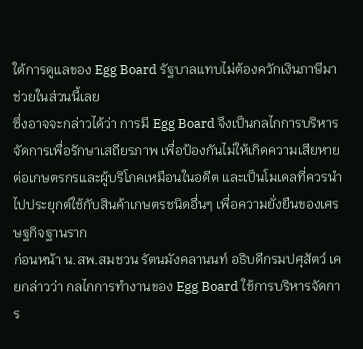ใต้การดูแลของ Egg Board รัฐบาลแทบไม่ต้องควักเงินภาษีมาช่วยในส่วนนี้เลย
ซึ่งอาจจะกล่าวได้ว่า การมี Egg Board จึงเป็นกลไกการบริหารจัดการเพื่อรักษาเสถียรภาพ เพื่อป้องกันไม่ให้เกิดความเสียหายต่อเกษตรกรและผู้บริโภคเหมือนในอดีต และเป็นโมเดลที่ควรนำไปประยุกต์ใช้กับสินค้าเกษตรชนิดอื่นๆ เพื่อความยั่งยืนของเศรษฐกิจฐานราก
ก่อนหน้า น.สพ.สมชวน รัตนมังคลานนท์ อธิบดีกรมปศุสัตว์ เคยกล่าวว่า กลไกการทำงานของ Egg Board ใช้การบริหารจัดการ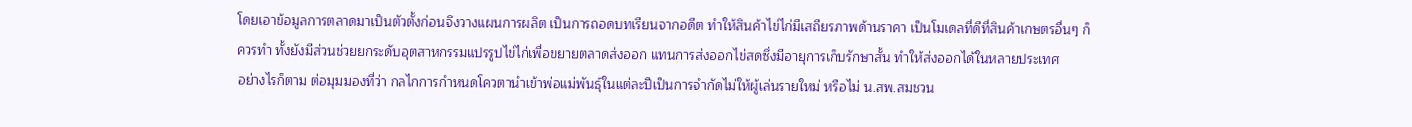โดยเอาข้อมูลการตลาดมาเป็นตัวตั้งก่อนจึงวางแผนการผลิต เป็นการถอดบทเรียนจากอดีต ทำให้สินค้าไข่ไก่มีเสถียรภาพด้านราคา เป็นโมเดลที่ดีที่สินค้าเกษตรอื่นๆ ก็ควรทำ ทั้งยังมีส่วนช่วยยกระดับอุตสาหกรรมแปรรูปไข่ไก่เพื่อขยายตลาดส่งออก แทนการส่งออกไข่สดซึ่งมีอายุการเก็บรักษาสั้น ทำให้ส่งออกได้ในหลายประเทศ
อย่างไรก็ตาม ต่อมุมมองที่ว่า กลไกการกำหนดโควตานำเข้าพ่อแม่พันธุ์ในแต่ละปีเป็นการจำกัดไม่ให้ผู้เล่นรายใหม่ หรือไม่ น.สพ.สมชวน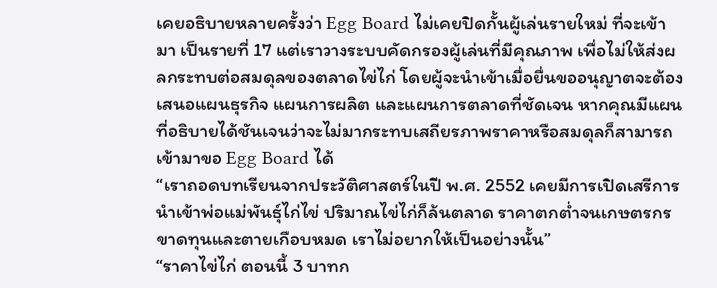เคยอธิบายหลายครั้งว่า Egg Board ไม่เคยปิดกั้นผู้เล่นรายใหม่ ที่จะเข้ามา เป็นรายที่ 17 แต่เราวางระบบคัดกรองผู้เล่นที่มีคุณภาพ เพื่อไม่ให้ส่งผลกระทบต่อสมดุลของตลาดไข่ไก่ โดยผู้จะนำเข้าเมื่อยื่นขออนุญาตจะต้องเสนอแผนธุรกิจ แผนการผลิต และแผนการตลาดที่ชัดเจน หากคุณมีแผนที่อธิบายได้ชันเจนว่าจะไม่มากระทบเสถียรภาพราคาหรือสมดุลก็สามารถเข้ามาขอ Egg Board ได้
“เราถอดบทเรียนจากประวัติศาสตร์ในปี พ.ศ. 2552 เคยมีการเปิดเสรีการนำเข้าพ่อแม่พันธุ์ไก่ไข่ ปริมาณไข่ไก่ก็ล้นตลาด ราคาตกต่ำจนเกษตรกรขาดทุนและตายเกือบหมด เราไม่อยากให้เป็นอย่างนั้น”
“ราคาไข่ไก่ ตอนนี้ 3 บาทก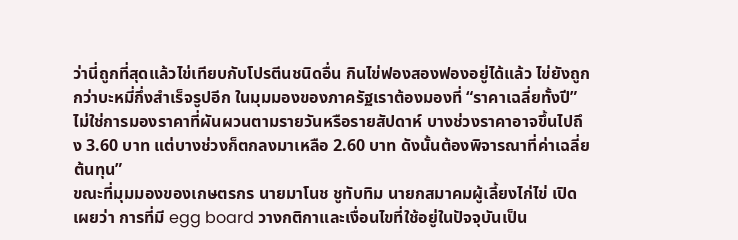ว่านี่ถูกที่สุดแล้วไข่เทียบกับโปรตีนชนิดอื่น กินไข่ฟองสองฟองอยู่ได้แล้ว ไข่ยังถูกกว่าบะหมี่กึ่งสำเร็จรูปอีก ในมุมมองของภาครัฐเราต้องมองที่ “ราคาเฉลี่ยทั้งปี” ไม่ใช่การมองราคาที่ผันผวนตามรายวันหรือรายสัปดาห์ บางช่วงราคาอาจขึ้นไปถึง 3.60 บาท แต่บางช่วงก็ตกลงมาเหลือ 2.60 บาท ดังนั้นต้องพิจารณาที่ค่าเฉลี่ยต้นทุน”
ขณะที่มุมมองของเกษตรกร นายมาโนช ชูทับทิม นายกสมาคมผู้เลี้ยงไก่ไข่ เปิดเผยว่า การที่มี egg board วางกติกาและเงื่อนไขที่ใช้อยู่ในปัจจุบันเป็น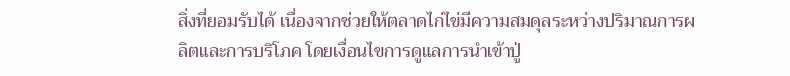สิ่งที่ยอมรับได้ เนื่องจากช่วยให้ตลาดไก่ไข่มีความสมดุลระหว่างปริมาณการผลิตและการบริโภค โดยเงื่อนไขการดูแลการนำเข้าปู่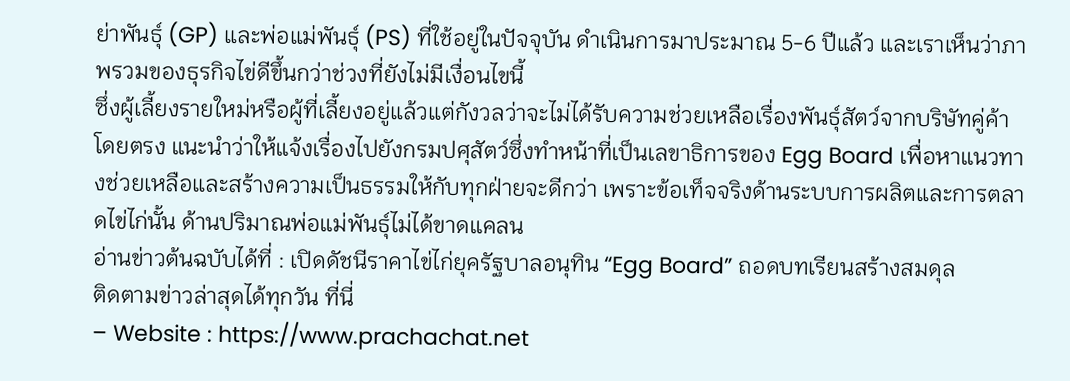ย่าพันธุ์ (GP) และพ่อแม่พันธุ์ (PS) ที่ใช้อยู่ในปัจจุบัน ดำเนินการมาประมาณ 5-6 ปีแล้ว และเราเห็นว่าภาพรวมของธุรกิจไข่ดีขึ้นกว่าช่วงที่ยังไม่มีเงื่อนไขนี้
ซึ่งผู้เลี้ยงรายใหม่หรือผู้ที่เลี้ยงอยู่แล้วแต่กังวลว่าจะไม่ได้รับความช่วยเหลือเรื่องพันธุ์สัตว์จากบริษัทคู่ค้าโดยตรง แนะนำว่าให้แจ้งเรื่องไปยังกรมปศุสัตว์ซึ่งทำหน้าที่เป็นเลขาธิการของ Egg Board เพื่อหาแนวทางช่วยเหลือและสร้างความเป็นธรรมให้กับทุกฝ่ายจะดีกว่า เพราะข้อเท็จจริงด้านระบบการผลิตและการตลาดไข่ไก่นั้น ด้านปริมาณพ่อแม่พันธุ์ไม่ได้ขาดแคลน
อ่านข่าวต้นฉบับได้ที่ : เปิดดัชนีราคาไข่ไก่ยุครัฐบาลอนุทิน “Egg Board” ถอดบทเรียนสร้างสมดุล
ติดตามข่าวล่าสุดได้ทุกวัน ที่นี่
– Website : https://www.prachachat.net